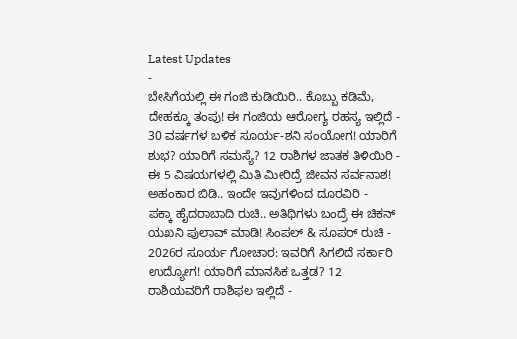Latest Updates
-
ಬೇಸಿಗೆಯಲ್ಲಿ ಈ ಗಂಜಿ ಕುಡಿಯಿರಿ.. ಕೊಬ್ಬು ಕಡಿಮೆ, ದೇಹಕ್ಕೂ ತಂಪು! ಈ ಗಂಜಿಯ ಆರೋಗ್ಯ ರಹಸ್ಯ ಇಲ್ಲಿದೆ -
30 ವರ್ಷಗಳ ಬಳಿಕ ಸೂರ್ಯ-ಶನಿ ಸಂಯೋಗ! ಯಾರಿಗೆ ಶುಭ? ಯಾರಿಗೆ ಸಮಸ್ಯೆ? 12 ರಾಶಿಗಳ ಜಾತಕ ತಿಳಿಯಿರಿ -
ಈ 5 ವಿಷಯಗಳಲ್ಲಿ ಮಿತಿ ಮೀರಿದ್ರೆ ಜೀವನ ಸರ್ವನಾಶ! ಅಹಂಕಾರ ಬಿಡಿ.. ಇಂದೇ ಇವುಗಳಿಂದ ದೂರವಿರಿ -
ಪಕ್ಕಾ ಹೈದರಾಬಾದಿ ರುಚಿ.. ಅತಿಥಿಗಳು ಬಂದ್ರೆ ಈ ಚಿಕನ್ ಯಖನಿ ಪುಲಾವ್ ಮಾಡಿ! ಸಿಂಪಲ್ & ಸೂಪರ್ ರುಚಿ -
2026ರ ಸೂರ್ಯ ಗೋಚಾರ: ಇವರಿಗೆ ಸಿಗಲಿದೆ ಸರ್ಕಾರಿ ಉದ್ಯೋಗ! ಯಾರಿಗೆ ಮಾನಸಿಕ ಒತ್ತಡ? 12 ರಾಶಿಯವರಿಗೆ ರಾಶಿಫಲ ಇಲ್ಲಿದೆ -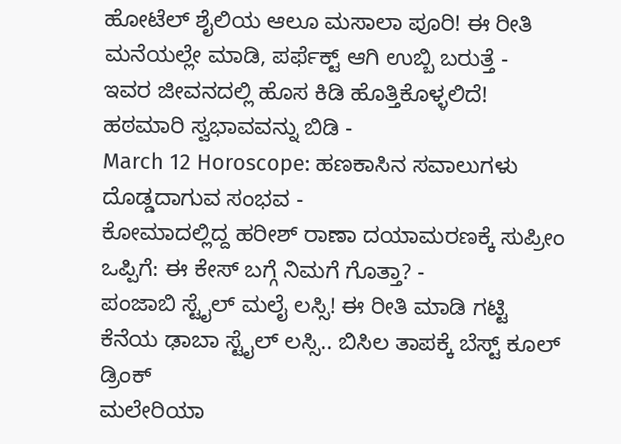ಹೋಟೆಲ್ ಶೈಲಿಯ ಆಲೂ ಮಸಾಲಾ ಪೂರಿ! ಈ ರೀತಿ ಮನೆಯಲ್ಲೇ ಮಾಡಿ, ಪರ್ಫೆಕ್ಟ್ ಆಗಿ ಉಬ್ಬಿ ಬರುತ್ತೆ -
ಇವರ ಜೀವನದಲ್ಲಿ ಹೊಸ ಕಿಡಿ ಹೊತ್ತಿಕೊಳ್ಳಲಿದೆ! ಹಠಮಾರಿ ಸ್ವಭಾವವನ್ನು ಬಿಡಿ -
March 12 Horoscope: ಹಣಕಾಸಿನ ಸವಾಲುಗಳು ದೊಡ್ಡದಾಗುವ ಸಂಭವ -
ಕೋಮಾದಲ್ಲಿದ್ದ ಹರೀಶ್ ರಾಣಾ ದಯಾಮರಣಕ್ಕೆ ಸುಪ್ರೀಂ ಒಪ್ಪಿಗೆ: ಈ ಕೇಸ್ ಬಗ್ಗೆ ನಿಮಗೆ ಗೊತ್ತಾ? -
ಪಂಜಾಬಿ ಸ್ಟೈಲ್ ಮಲೈ ಲಸ್ಸಿ! ಈ ರೀತಿ ಮಾಡಿ ಗಟ್ಟಿ ಕೆನೆಯ ಢಾಬಾ ಸ್ಟೈಲ್ ಲಸ್ಸಿ.. ಬಿಸಿಲ ತಾಪಕ್ಕೆ ಬೆಸ್ಟ್ ಕೂಲ್ ಡ್ರಿಂಕ್
ಮಲೇರಿಯಾ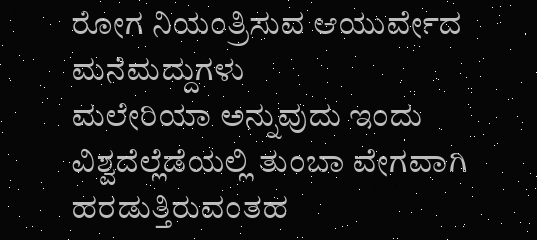ರೋಗ ನಿಯಂತ್ರಿಸುವ ಆಯುರ್ವೇದ ಮನೆಮದ್ದುಗಳು
ಮಲೇರಿಯಾ ಅನ್ನುವುದು ಇಂದು ವಿಶ್ವದೆಲ್ಲೆಡೆಯಲ್ಲಿ ತುಂಬಾ ವೇಗವಾಗಿ ಹರಡುತ್ತಿರುವಂತಹ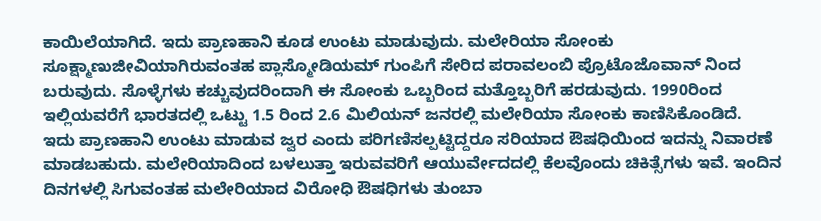ಕಾಯಿಲೆಯಾಗಿದೆ. ಇದು ಪ್ರಾಣಹಾನಿ ಕೂಡ ಉಂಟು ಮಾಡುವುದು. ಮಲೇರಿಯಾ ಸೋಂಕು ಸೂಕ್ಷ್ಮಾಣುಜೀವಿಯಾಗಿರುವಂತಹ ಪ್ಲಾಸ್ಮೋಡಿಯಮ್ ಗುಂಪಿಗೆ ಸೇರಿದ ಪರಾವಲಂಬಿ ಪ್ರೊಟೊಜೊವಾನ್ ನಿಂದ ಬರುವುದು. ಸೊಳ್ಳೆಗಳು ಕಚ್ಚುವುದರಿಂದಾಗಿ ಈ ಸೋಂಕು ಒಬ್ಬರಿಂದ ಮತ್ತೊಬ್ಬರಿಗೆ ಹರಡುವುದು. 1990ರಿಂದ ಇಲ್ಲಿಯವರೆಗೆ ಭಾರತದಲ್ಲಿ ಒಟ್ಟು 1.5 ರಿಂದ 2.6 ಮಿಲಿಯನ್ ಜನರಲ್ಲಿ ಮಲೇರಿಯಾ ಸೋಂಕು ಕಾಣಿಸಿಕೊಂಡಿದೆ.
ಇದು ಪ್ರಾಣಹಾನಿ ಉಂಟು ಮಾಡುವ ಜ್ವರ ಎಂದು ಪರಿಗಣಿಸಲ್ಪಟ್ಟಿದ್ದರೂ ಸರಿಯಾದ ಔಷಧಿಯಿಂದ ಇದನ್ನು ನಿವಾರಣೆ ಮಾಡಬಹುದು. ಮಲೇರಿಯಾದಿಂದ ಬಳಲುತ್ತಾ ಇರುವವರಿಗೆ ಆಯುರ್ವೇದದಲ್ಲಿ ಕೆಲವೊಂದು ಚಿಕಿತ್ಸೆಗಳು ಇವೆ. ಇಂದಿನ ದಿನಗಳಲ್ಲಿ ಸಿಗುವಂತಹ ಮಲೇರಿಯಾದ ವಿರೋಧಿ ಔಷಧಿಗಳು ತುಂಬಾ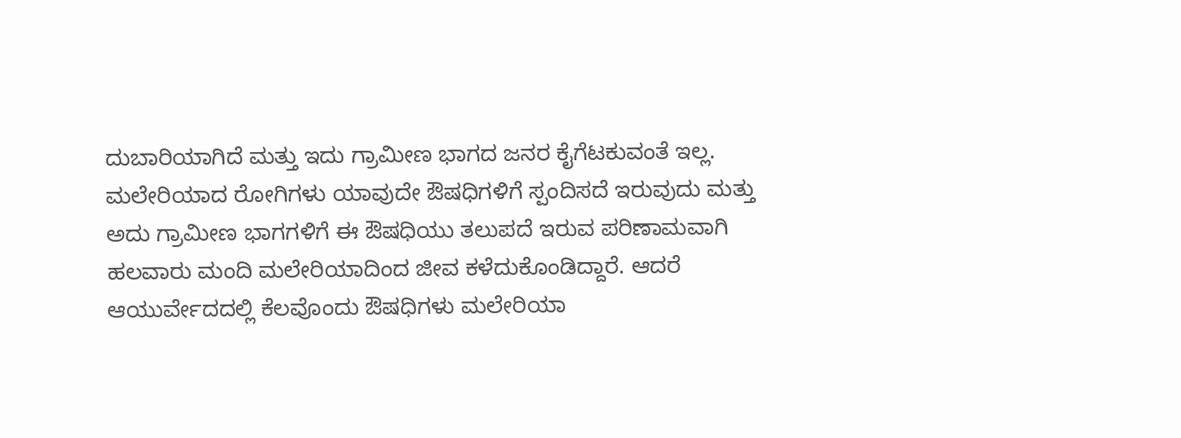ದುಬಾರಿಯಾಗಿದೆ ಮತ್ತು ಇದು ಗ್ರಾಮೀಣ ಭಾಗದ ಜನರ ಕೈಗೆಟಕುವಂತೆ ಇಲ್ಲ. ಮಲೇರಿಯಾದ ರೋಗಿಗಳು ಯಾವುದೇ ಔಷಧಿಗಳಿಗೆ ಸ್ಪಂದಿಸದೆ ಇರುವುದು ಮತ್ತು ಅದು ಗ್ರಾಮೀಣ ಭಾಗಗಳಿಗೆ ಈ ಔಷಧಿಯು ತಲುಪದೆ ಇರುವ ಪರಿಣಾಮವಾಗಿ ಹಲವಾರು ಮಂದಿ ಮಲೇರಿಯಾದಿಂದ ಜೀವ ಕಳೆದುಕೊಂಡಿದ್ದಾರೆ. ಆದರೆ ಆಯುರ್ವೇದದಲ್ಲಿ ಕೆಲವೊಂದು ಔಷಧಿಗಳು ಮಲೇರಿಯಾ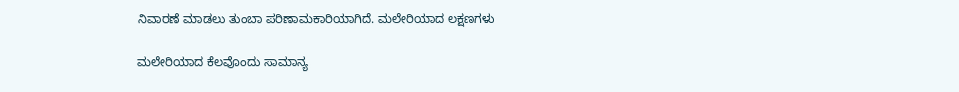ನಿವಾರಣೆ ಮಾಡಲು ತುಂಬಾ ಪರಿಣಾಮಕಾರಿಯಾಗಿದೆ. ಮಲೇರಿಯಾದ ಲಕ್ಷಣಗಳು

ಮಲೇರಿಯಾದ ಕೆಲವೊಂದು ಸಾಮಾನ್ಯ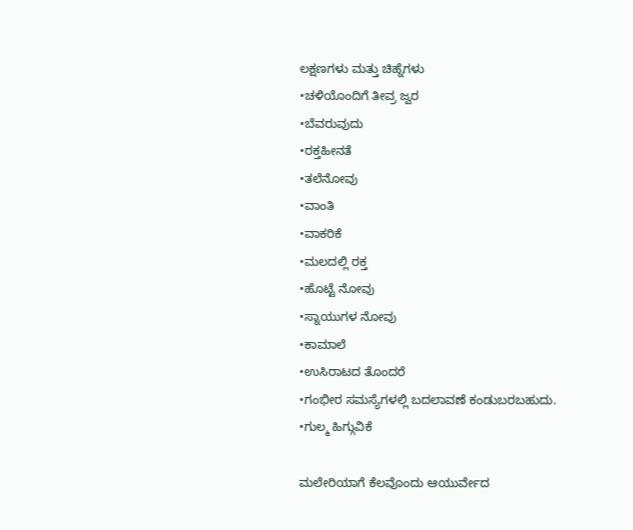ಲಕ್ಷಣಗಳು ಮತ್ತು ಚಿಹ್ನೆಗಳು
•ಚಳಿಯೊಂದಿಗೆ ತೀವ್ರ ಜ್ವರ
•ಬೆವರುವುದು
•ರಕ್ತಹೀನತೆ
•ತಲೆನೋವು
•ವಾಂತಿ
•ವಾಕರಿಕೆ
•ಮಲದಲ್ಲಿ ರಕ್ತ
•ಹೊಟ್ಟೆ ನೋವು
•ಸ್ನಾಯುಗಳ ನೋವು
•ಕಾಮಾಲೆ
•ಉಸಿರಾಟದ ತೊಂದರೆ
•ಗಂಭೀರ ಸಮಸ್ಯೆಗಳಲ್ಲಿ ಬದಲಾವಣೆ ಕಂಡುಬರಬಹುದು.
•ಗುಲ್ಮ ಹಿಗ್ಗುವಿಕೆ

ಮಲೇರಿಯಾಗೆ ಕೆಲವೊಂದು ಆಯುರ್ವೇದ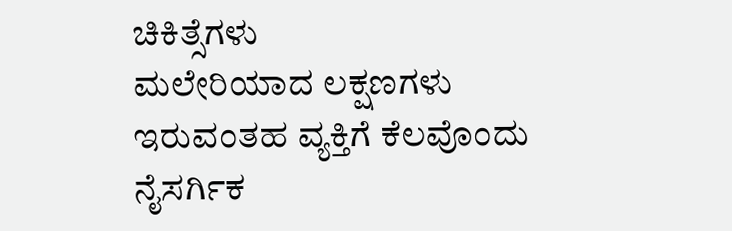ಚಿಕಿತ್ಸೆಗಳು
ಮಲೇರಿಯಾದ ಲಕ್ಷಣಗಳು ಇರುವಂತಹ ವ್ಯಕ್ತಿಗೆ ಕೆಲವೊಂದು ನೈಸರ್ಗಿಕ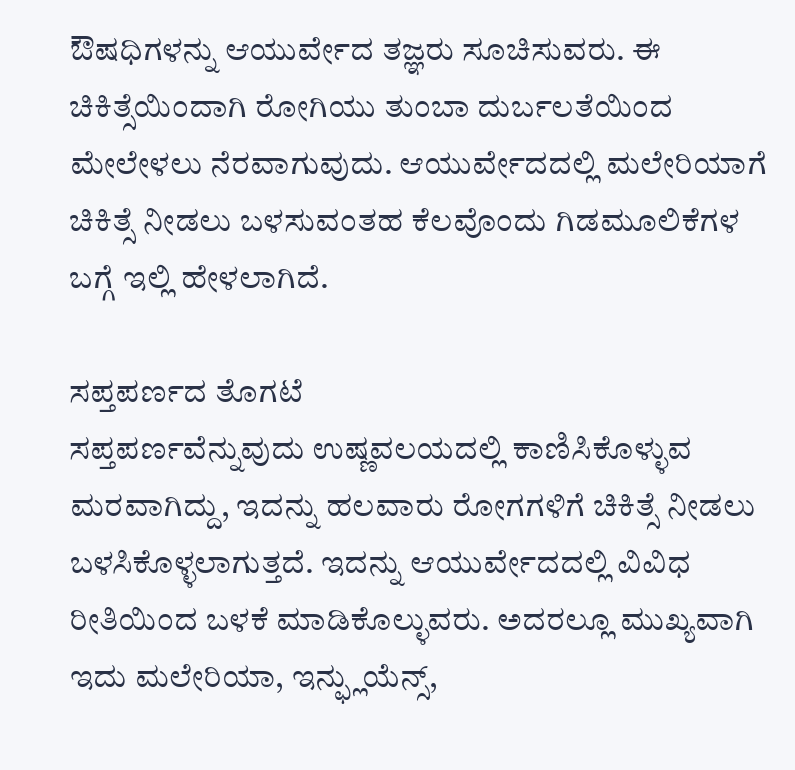ಔಷಧಿಗಳನ್ನು ಆಯುರ್ವೇದ ತಜ್ಞರು ಸೂಚಿಸುವರು. ಈ ಚಿಕಿತ್ಸೆಯಿಂದಾಗಿ ರೋಗಿಯು ತುಂಬಾ ದುರ್ಬಲತೆಯಿಂದ ಮೇಲೇಳಲು ನೆರವಾಗುವುದು. ಆಯುರ್ವೇದದಲ್ಲಿ ಮಲೇರಿಯಾಗೆ ಚಿಕಿತ್ಸೆ ನೀಡಲು ಬಳಸುವಂತಹ ಕೆಲವೊಂದು ಗಿಡಮೂಲಿಕೆಗಳ ಬಗ್ಗೆ ಇಲ್ಲಿ ಹೇಳಲಾಗಿದೆ.

ಸಪ್ತಪರ್ಣದ ತೊಗಟೆ
ಸಪ್ತಪರ್ಣವೆನ್ನುವುದು ಉಷ್ಣವಲಯದಲ್ಲಿ ಕಾಣಿಸಿಕೊಳ್ಳುವ ಮರವಾಗಿದ್ದು, ಇದನ್ನು ಹಲವಾರು ರೋಗಗಳಿಗೆ ಚಿಕಿತ್ಸೆ ನೀಡಲು ಬಳಸಿಕೊಳ್ಳಲಾಗುತ್ತದೆ. ಇದನ್ನು ಆಯುರ್ವೇದದಲ್ಲಿ ವಿವಿಧ ರೀತಿಯಿಂದ ಬಳಕೆ ಮಾಡಿಕೊಲ್ಳುವರು. ಅದರಲ್ಲೂ ಮುಖ್ಯವಾಗಿ ಇದು ಮಲೇರಿಯಾ, ಇನ್ಫ್ಲುಯೆನ್ಸ್,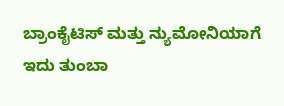ಬ್ರಾಂಕೈಟಿಸ್ ಮತ್ತು ನ್ಯುಮೋನಿಯಾಗೆ ಇದು ತುಂಬಾ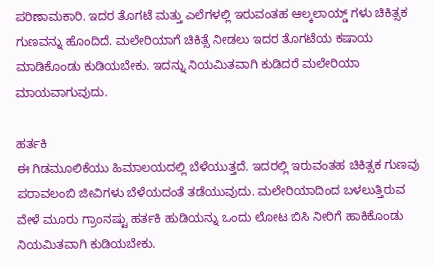ಪರಿಣಾಮಕಾರಿ. ಇದರ ತೊಗಟೆ ಮತ್ತು ಎಲೆಗಳಲ್ಲಿ ಇರುವಂತಹ ಆಲ್ಕಲಾಯ್ಡ್ ಗಳು ಚಿಕಿತ್ಸಕ ಗುಣವನ್ನು ಹೊಂದಿದೆ. ಮಲೇರಿಯಾಗೆ ಚಿಕಿತ್ಸೆ ನೀಡಲು ಇದರ ತೊಗಟೆಯ ಕಷಾಯ ಮಾಡಿಕೊಂಡು ಕುಡಿಯಬೇಕು. ಇದನ್ನು ನಿಯಮಿತವಾಗಿ ಕುಡಿದರೆ ಮಲೇರಿಯಾ ಮಾಯವಾಗುವುದು.

ಹರ್ತಕಿ
ಈ ಗಿಡಮೂಲಿಕೆಯು ಹಿಮಾಲಯದಲ್ಲಿ ಬೆಳೆಯುತ್ತದೆ. ಇದರಲ್ಲಿ ಇರುವಂತಹ ಚಿಕಿತ್ಸಕ ಗುಣವು ಪರಾವಲಂಬಿ ಜೀವಿಗಳು ಬೆಳೆಯದಂತೆ ತಡೆಯುವುದು. ಮಲೇರಿಯಾದಿಂದ ಬಳಲುತ್ತಿರುವ ವೇಳೆ ಮೂರು ಗ್ರಾಂನಷ್ಟು ಹರ್ತಕಿ ಹುಡಿಯನ್ನು ಒಂದು ಲೋಟ ಬಿಸಿ ನೀರಿಗೆ ಹಾಕಿಕೊಂಡು ನಿಯಮಿತವಾಗಿ ಕುಡಿಯಬೇಕು.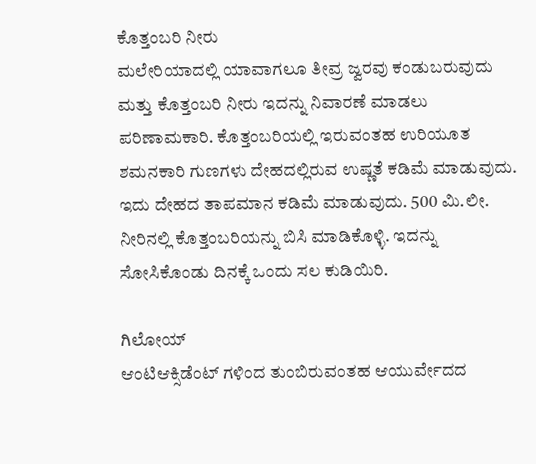ಕೊತ್ತಂಬರಿ ನೀರು
ಮಲೇರಿಯಾದಲ್ಲಿ ಯಾವಾಗಲೂ ತೀವ್ರ ಜ್ವರವು ಕಂಡುಬರುವುದು ಮತ್ತು ಕೊತ್ತಂಬರಿ ನೀರು ಇದನ್ನು ನಿವಾರಣೆ ಮಾಡಲು ಪರಿಣಾಮಕಾರಿ. ಕೊತ್ತಂಬರಿಯಲ್ಲಿ ಇರುವಂತಹ ಉರಿಯೂತ ಶಮನಕಾರಿ ಗುಣಗಳು ದೇಹದಲ್ಲಿರುವ ಉಷ್ಣತೆ ಕಡಿಮೆ ಮಾಡುವುದು. ಇದು ದೇಹದ ತಾಪಮಾನ ಕಡಿಮೆ ಮಾಡುವುದು. 500 ಮಿ.ಲೀ. ನೀರಿನಲ್ಲಿ ಕೊತ್ತಂಬರಿಯನ್ನು ಬಿಸಿ ಮಾಡಿಕೊಳ್ಳಿ. ಇದನ್ನು ಸೋಸಿಕೊಂಡು ದಿನಕ್ಕೆ ಒಂದು ಸಲ ಕುಡಿಯಿರಿ.

ಗಿಲೋಯ್
ಆಂಟಿಆಕ್ಸಿಡೆಂಟ್ ಗಳಿಂದ ತುಂಬಿರುವಂತಹ ಆಯುರ್ವೇದದ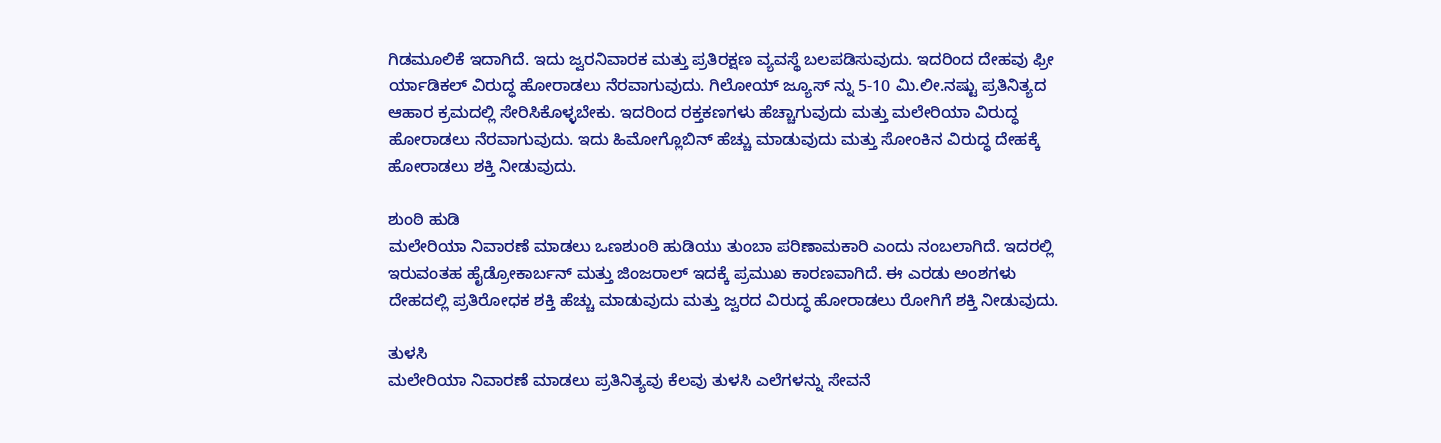ಗಿಡಮೂಲಿಕೆ ಇದಾಗಿದೆ. ಇದು ಜ್ವರನಿವಾರಕ ಮತ್ತು ಪ್ರತಿರಕ್ಷಣ ವ್ಯವಸ್ಥೆ ಬಲಪಡಿಸುವುದು. ಇದರಿಂದ ದೇಹವು ಫ್ರೀ ರ್ಯಾಡಿಕಲ್ ವಿರುದ್ಧ ಹೋರಾಡಲು ನೆರವಾಗುವುದು. ಗಿಲೋಯ್ ಜ್ಯೂಸ್ ನ್ನು 5-10 ಮಿ.ಲೀ.ನಷ್ಟು ಪ್ರತಿನಿತ್ಯದ ಆಹಾರ ಕ್ರಮದಲ್ಲಿ ಸೇರಿಸಿಕೊಳ್ಳಬೇಕು. ಇದರಿಂದ ರಕ್ತಕಣಗಳು ಹೆಚ್ಚಾಗುವುದು ಮತ್ತು ಮಲೇರಿಯಾ ವಿರುದ್ಧ ಹೋರಾಡಲು ನೆರವಾಗುವುದು. ಇದು ಹಿಮೋಗ್ಲೊಬಿನ್ ಹೆಚ್ಚು ಮಾಡುವುದು ಮತ್ತು ಸೋಂಕಿನ ವಿರುದ್ಧ ದೇಹಕ್ಕೆ ಹೋರಾಡಲು ಶಕ್ತಿ ನೀಡುವುದು.

ಶುಂಠಿ ಹುಡಿ
ಮಲೇರಿಯಾ ನಿವಾರಣೆ ಮಾಡಲು ಒಣಶುಂಠಿ ಹುಡಿಯು ತುಂಬಾ ಪರಿಣಾಮಕಾರಿ ಎಂದು ನಂಬಲಾಗಿದೆ. ಇದರಲ್ಲಿ ಇರುವಂತಹ ಹೈಡ್ರೋಕಾರ್ಬನ್ ಮತ್ತು ಜಿಂಜರಾಲ್ ಇದಕ್ಕೆ ಪ್ರಮುಖ ಕಾರಣವಾಗಿದೆ. ಈ ಎರಡು ಅಂಶಗಳು ದೇಹದಲ್ಲಿ ಪ್ರತಿರೋಧಕ ಶಕ್ತಿ ಹೆಚ್ಚು ಮಾಡುವುದು ಮತ್ತು ಜ್ವರದ ವಿರುದ್ಧ ಹೋರಾಡಲು ರೋಗಿಗೆ ಶಕ್ತಿ ನೀಡುವುದು.

ತುಳಸಿ
ಮಲೇರಿಯಾ ನಿವಾರಣೆ ಮಾಡಲು ಪ್ರತಿನಿತ್ಯವು ಕೆಲವು ತುಳಸಿ ಎಲೆಗಳನ್ನು ಸೇವನೆ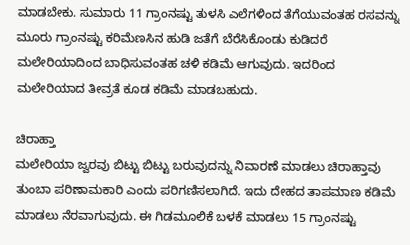ಮಾಡಬೇಕು. ಸುಮಾರು 11 ಗ್ರಾಂನಷ್ಟು ತುಳಸಿ ಎಲೆಗಳಿಂದ ತೆಗೆಯುವಂತಹ ರಸವನ್ನು ಮೂರು ಗ್ರಾಂನಷ್ಟು ಕರಿಮೆಣಸಿನ ಹುಡಿ ಜತೆಗೆ ಬೆರೆಸಿಕೊಂಡು ಕುಡಿದರೆ ಮಲೇರಿಯಾದಿಂದ ಬಾಧಿಸುವಂತಹ ಚಳಿ ಕಡಿಮೆ ಆಗುವುದು. ಇದರಿಂದ ಮಲೇರಿಯಾದ ತೀವ್ರತೆ ಕೂಡ ಕಡಿಮೆ ಮಾಡಬಹುದು.

ಚಿರಾಹ್ತಾ
ಮಲೇರಿಯಾ ಜ್ವರವು ಬಿಟ್ಟು ಬಿಟ್ಟು ಬರುವುದನ್ನು ನಿವಾರಣೆ ಮಾಡಲು ಚಿರಾಹ್ತಾವು ತುಂಬಾ ಪರಿಣಾಮಕಾರಿ ಎಂದು ಪರಿಗಣಿಸಲಾಗಿದೆ. ಇದು ದೇಹದ ತಾಪಮಾಣ ಕಡಿಮೆ ಮಾಡಲು ನೆರವಾಗುವುದು. ಈ ಗಿಡಮೂಲಿಕೆ ಬಳಕೆ ಮಾಡಲು 15 ಗ್ರಾಂನಷ್ಟು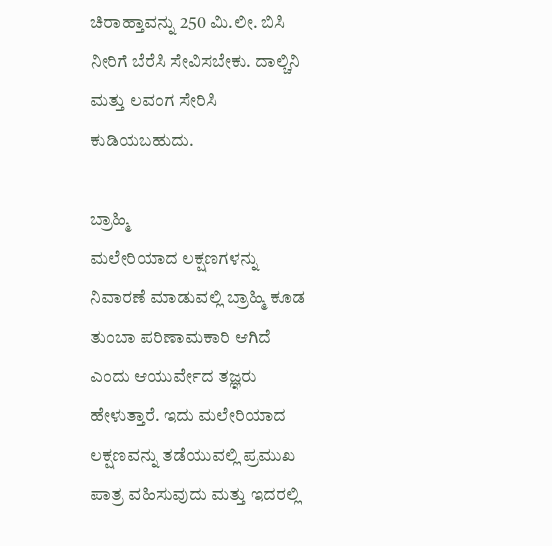ಚಿರಾಹ್ತಾವನ್ನು 250 ಮಿ.ಲೀ. ಬಿಸಿ ನೀರಿಗೆ ಬೆರೆಸಿ ಸೇವಿಸಬೇಕು. ದಾಲ್ಚಿನಿ ಮತ್ತು ಲವಂಗ ಸೇರಿಸಿ ಕುಡಿಯಬಹುದು.

ಬ್ರಾಹ್ಮಿ
ಮಲೇರಿಯಾದ ಲಕ್ಷಣಗಳನ್ನು ನಿವಾರಣೆ ಮಾಡುವಲ್ಲಿ ಬ್ರಾಹ್ಮಿ ಕೂಡ ತುಂಬಾ ಪರಿಣಾಮಕಾರಿ ಆಗಿದೆ ಎಂದು ಆಯುರ್ವೇದ ತಜ್ಞರು ಹೇಳುತ್ತಾರೆ. ಇದು ಮಲೇರಿಯಾದ ಲಕ್ಷಣವನ್ನು ತಡೆಯುವಲ್ಲಿ ಪ್ರಮುಖ ಪಾತ್ರ ವಹಿಸುವುದು ಮತ್ತು ಇದರಲ್ಲಿ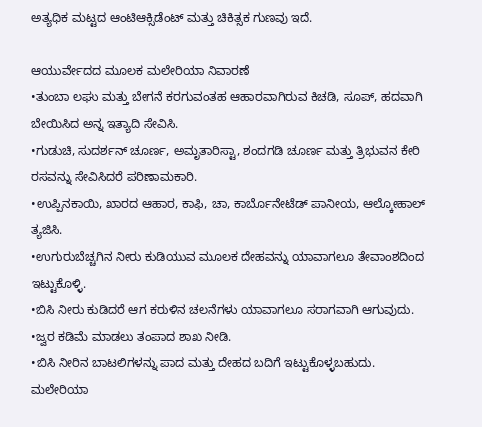ಅತ್ಯಧಿಕ ಮಟ್ಟದ ಆಂಟಿಆಕ್ಸಿಡೆಂಟ್ ಮತ್ತು ಚಿಕಿತ್ಸಕ ಗುಣವು ಇದೆ.

ಆಯುರ್ವೇದದ ಮೂಲಕ ಮಲೇರಿಯಾ ನಿವಾರಣೆ
•ತುಂಬಾ ಲಘು ಮತ್ತು ಬೇಗನೆ ಕರಗುವಂತಹ ಆಹಾರವಾಗಿರುವ ಕಿಚಡಿ, ಸೂಪ್, ಹದವಾಗಿ ಬೇಯಿಸಿದ ಅನ್ನ ಇತ್ಯಾದಿ ಸೇವಿಸಿ.
•ಗುಡುಚಿ, ಸುದರ್ಶನ್ ಚೂರ್ಣ, ಅಮೃತಾರಿಸ್ಟಾ, ಶಂದಗಡಿ ಚೂರ್ಣ ಮತ್ತು ತ್ರಿಭುವನ ಕೇರಿ ರಸವನ್ನು ಸೇವಿಸಿದರೆ ಪರಿಣಾಮಕಾರಿ.
•ಉಪ್ಪಿನಕಾಯಿ, ಖಾರದ ಆಹಾರ, ಕಾಫಿ, ಚಾ, ಕಾರ್ಬೊನೇಟೆಡ್ ಪಾನೀಯ, ಆಲ್ಕೋಹಾಲ್ ತ್ಯಜಿಸಿ.
•ಉಗುರುಬೆಚ್ಚಗಿನ ನೀರು ಕುಡಿಯುವ ಮೂಲಕ ದೇಹವನ್ನು ಯಾವಾಗಲೂ ತೇವಾಂಶದಿಂದ ಇಟ್ಟುಕೊಳ್ಳಿ.
•ಬಿಸಿ ನೀರು ಕುಡಿದರೆ ಆಗ ಕರುಳಿನ ಚಲನೆಗಳು ಯಾವಾಗಲೂ ಸರಾಗವಾಗಿ ಆಗುವುದು.
•ಜ್ವರ ಕಡಿಮೆ ಮಾಡಲು ತಂಪಾದ ಶಾಖ ನೀಡಿ.
•ಬಿಸಿ ನೀರಿನ ಬಾಟಲಿಗಳನ್ನು ಪಾದ ಮತ್ತು ದೇಹದ ಬದಿಗೆ ಇಟ್ಟುಕೊಳ್ಳಬಹುದು.
ಮಲೇರಿಯಾ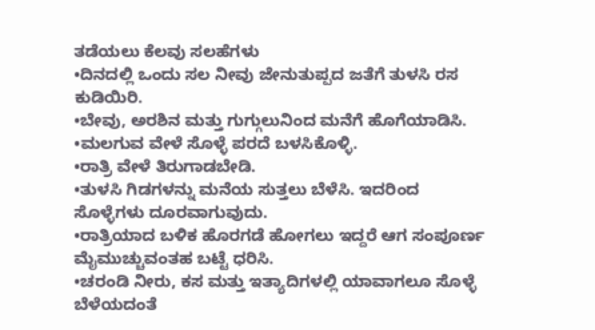ತಡೆಯಲು ಕೆಲವು ಸಲಹೆಗಳು
•ದಿನದಲ್ಲಿ ಒಂದು ಸಲ ನೀವು ಜೇನುತುಪ್ಪದ ಜತೆಗೆ ತುಳಸಿ ರಸ ಕುಡಿಯಿರಿ.
•ಬೇವು, ಅರಶಿನ ಮತ್ತು ಗುಗ್ಗುಲುನಿಂದ ಮನೆಗೆ ಹೊಗೆಯಾಡಿಸಿ.
•ಮಲಗುವ ವೇಳೆ ಸೊಳ್ಳೆ ಪರದೆ ಬಳಸಿಕೊಳ್ಳಿ.
•ರಾತ್ರಿ ವೇಳೆ ತಿರುಗಾಡಬೇಡಿ.
•ತುಳಸಿ ಗಿಡಗಳನ್ನು ಮನೆಯ ಸುತ್ತಲು ಬೆಳೆಸಿ. ಇದರಿಂದ ಸೊಳ್ಳೆಗಳು ದೂರವಾಗುವುದು.
•ರಾತ್ರಿಯಾದ ಬಳಿಕ ಹೊರಗಡೆ ಹೋಗಲು ಇದ್ದರೆ ಆಗ ಸಂಪೂರ್ಣ ಮೈಮುಚ್ಚುವಂತಹ ಬಟ್ಟೆ ಧರಿಸಿ.
•ಚರಂಡಿ ನೀರು, ಕಸ ಮತ್ತು ಇತ್ಯಾದಿಗಳಲ್ಲಿ ಯಾವಾಗಲೂ ಸೊಳ್ಳೆ ಬೆಳೆಯದಂತೆ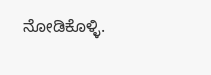ನೋಡಿಕೊಳ್ಳಿ.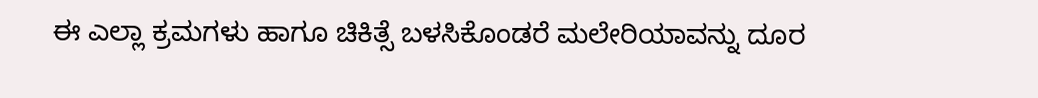ಈ ಎಲ್ಲಾ ಕ್ರಮಗಳು ಹಾಗೂ ಚಿಕಿತ್ಸೆ ಬಳಸಿಕೊಂಡರೆ ಮಲೇರಿಯಾವನ್ನು ದೂರ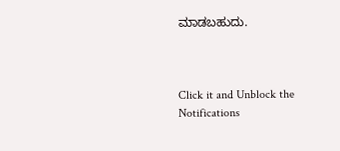ಮಾಡಬಹುದು.



Click it and Unblock the Notifications